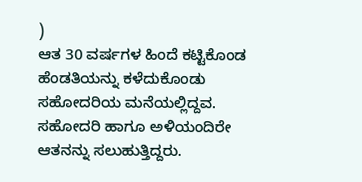)
ಆತ 30 ವರ್ಷಗಳ ಹಿಂದೆ ಕಟ್ಟಿಕೊಂಡ ಹೆಂಡತಿಯನ್ನು ಕಳೆದುಕೊಂಡು ಸಹೋದರಿಯ ಮನೆಯಲ್ಲಿದ್ದವ. ಸಹೋದರಿ ಹಾಗೂ ಅಳಿಯಂದಿರೇ ಆತನನ್ನು ಸಲುಹುತ್ತಿದ್ದರು.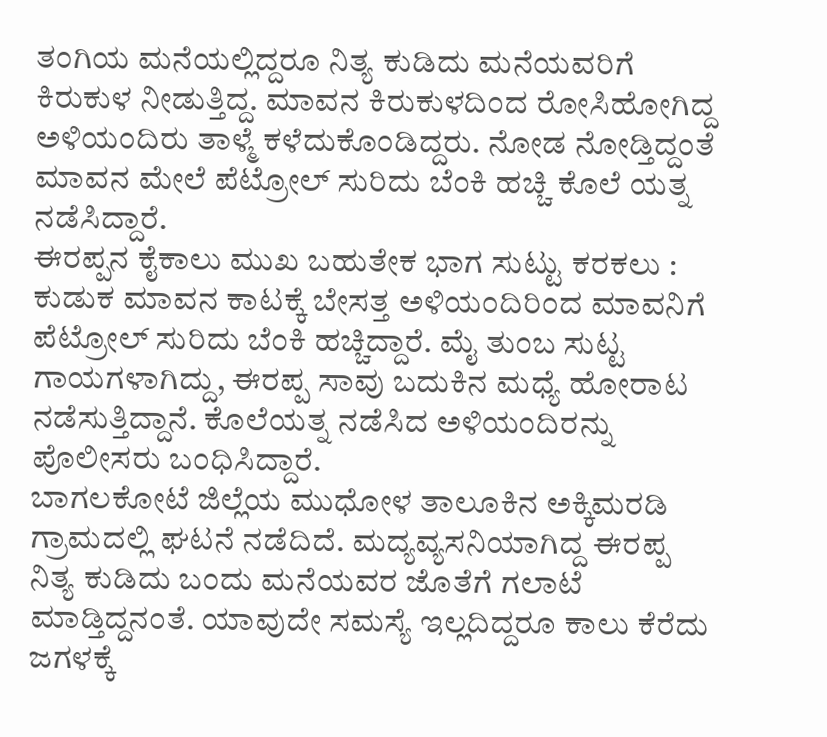ತಂಗಿಯ ಮನೆಯಲ್ಲಿದ್ದರೂ ನಿತ್ಯ ಕುಡಿದು ಮನೆಯವರಿಗೆ ಕಿರುಕುಳ ನೀಡುತ್ತಿದ್ದ. ಮಾವನ ಕಿರುಕುಳದಿಂದ ರೋಸಿಹೋಗಿದ್ದ ಅಳಿಯಂದಿರು ತಾಳ್ಮೆ ಕಳೆದುಕೊಂಡಿದ್ದರು. ನೋಡ ನೋಡ್ತಿದ್ದಂತೆ ಮಾವನ ಮೇಲೆ ಪೆಟ್ರೋಲ್ ಸುರಿದು ಬೆಂಕಿ ಹಚ್ಚಿ ಕೊಲೆ ಯತ್ನ ನಡೆಸಿದ್ದಾರೆ.
ಈರಪ್ಪನ ಕೈಕಾಲು ಮುಖ ಬಹುತೇಕ ಭಾಗ ಸುಟ್ಟು ಕರಕಲು :
ಕುಡುಕ ಮಾವನ ಕಾಟಕ್ಕೆ ಬೇಸತ್ತ ಅಳಿಯಂದಿರಿಂದ ಮಾವನಿಗೆ ಪೆಟ್ರೋಲ್ ಸುರಿದು ಬೆಂಕಿ ಹಚ್ಚಿದ್ದಾರೆ. ಮೈ ತುಂಬ ಸುಟ್ಟ ಗಾಯಗಳಾಗಿದ್ದು, ಈರಪ್ಪ ಸಾವು ಬದುಕಿನ ಮಧ್ಯೆ ಹೋರಾಟ ನಡೆಸುತ್ತಿದ್ದಾನೆ. ಕೊಲೆಯತ್ನ ನಡೆಸಿದ ಅಳಿಯಂದಿರನ್ನು ಪೊಲೀಸರು ಬಂಧಿಸಿದ್ದಾರೆ.
ಬಾಗಲಕೋಟೆ ಜಿಲ್ಲೆಯ ಮುಧೋಳ ತಾಲೂಕಿನ ಅಕ್ಕಿಮರಡಿ ಗ್ರಾಮದಲ್ಲಿ ಘಟನೆ ನಡೆದಿದೆ. ಮದ್ಯವ್ಯಸನಿಯಾಗಿದ್ದ ಈರಪ್ಪ ನಿತ್ಯ ಕುಡಿದು ಬಂದು ಮನೆಯವರ ಜೊತೆಗೆ ಗಲಾಟೆ ಮಾಡ್ತಿದ್ದನಂತೆ. ಯಾವುದೇ ಸಮಸ್ಯೆ ಇಲ್ಲದಿದ್ದರೂ ಕಾಲು ಕೆರೆದು ಜಗಳಕ್ಕೆ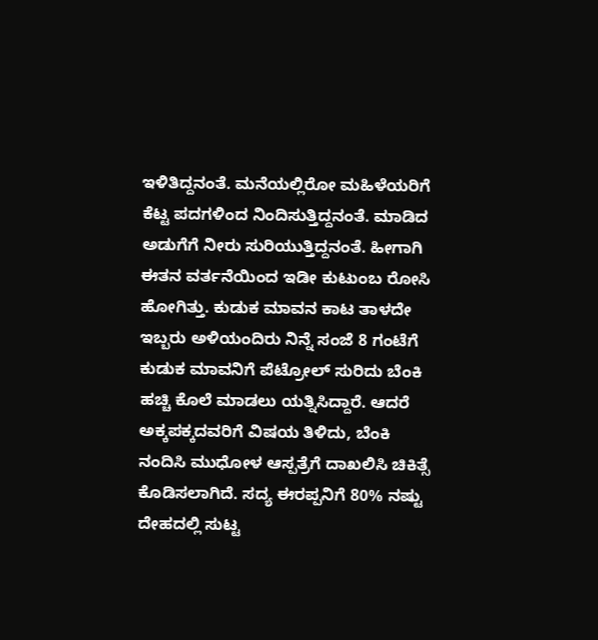ಇಳಿತಿದ್ದನಂತೆ. ಮನೆಯಲ್ಲಿರೋ ಮಹಿಳೆಯರಿಗೆ ಕೆಟ್ಟ ಪದಗಳಿಂದ ನಿಂದಿಸುತ್ತಿದ್ದನಂತೆ. ಮಾಡಿದ ಅಡುಗೆಗೆ ನೀರು ಸುರಿಯುತ್ತಿದ್ದನಂತೆ. ಹೀಗಾಗಿ ಈತನ ವರ್ತನೆಯಿಂದ ಇಡೀ ಕುಟುಂಬ ರೋಸಿ ಹೋಗಿತ್ತು. ಕುಡುಕ ಮಾವನ ಕಾಟ ತಾಳದೇ ಇಬ್ಬರು ಅಳಿಯಂದಿರು ನಿನ್ನೆ ಸಂಜೆ 8 ಗಂಟೆಗೆ ಕುಡುಕ ಮಾವನಿಗೆ ಪೆಟ್ರೋಲ್ ಸುರಿದು ಬೆಂಕಿ ಹಚ್ಚಿ ಕೊಲೆ ಮಾಡಲು ಯತ್ನಿಸಿದ್ದಾರೆ. ಆದರೆ ಅಕ್ಕಪಕ್ಕದವರಿಗೆ ವಿಷಯ ತಿಳಿದು, ಬೆಂಕಿ ನಂದಿಸಿ ಮುಧೋಳ ಆಸ್ಪತ್ರೆಗೆ ದಾಖಲಿಸಿ ಚಿಕಿತ್ಸೆ ಕೊಡಿಸಲಾಗಿದೆ. ಸದ್ಯ ಈರಪ್ಪನಿಗೆ 80% ನಷ್ಟು ದೇಹದಲ್ಲಿ ಸುಟ್ಟ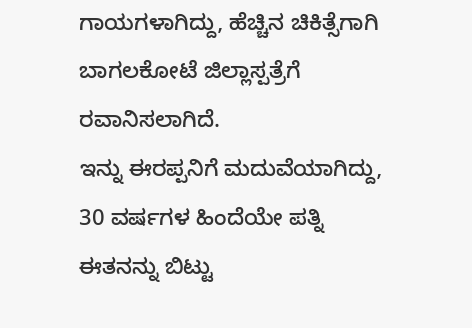ಗಾಯಗಳಾಗಿದ್ದು, ಹೆಚ್ಚಿನ ಚಿಕಿತ್ಸೆಗಾಗಿ ಬಾಗಲಕೋಟೆ ಜಿಲ್ಲಾಸ್ಪತ್ರೆಗೆ ರವಾನಿಸಲಾಗಿದೆ.
ಇನ್ನು ಈರಪ್ಪನಿಗೆ ಮದುವೆಯಾಗಿದ್ದು, 30 ವರ್ಷಗಳ ಹಿಂದೆಯೇ ಪತ್ನಿ ಈತನನ್ನು ಬಿಟ್ಟು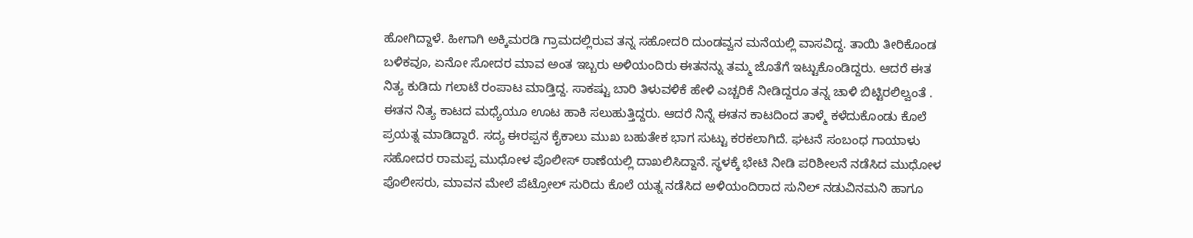ಹೋಗಿದ್ದಾಳೆ. ಹೀಗಾಗಿ ಅಕ್ಕಿಮರಡಿ ಗ್ರಾಮದಲ್ಲಿರುವ ತನ್ನ ಸಹೋದರಿ ದುಂಡವ್ವನ ಮನೆಯಲ್ಲಿ ವಾಸವಿದ್ದ. ತಾಯಿ ತೀರಿಕೊಂಡ ಬಳಿಕವೂ, ಏನೋ ಸೋದರ ಮಾವ ಅಂತ ಇಬ್ಬರು ಅಳಿಯಂದಿರು ಈತನನ್ನು ತಮ್ಮ ಜೊತೆಗೆ ಇಟ್ಟುಕೊಂಡಿದ್ದರು. ಆದರೆ ಈತ ನಿತ್ಯ ಕುಡಿದು ಗಲಾಟೆ ರಂಪಾಟ ಮಾಡ್ತಿದ್ದ. ಸಾಕಷ್ಟು ಬಾರಿ ತಿಳುವಳಿಕೆ ಹೇಳಿ ಎಚ್ಚರಿಕೆ ನೀಡಿದ್ದರೂ ತನ್ನ ಚಾಳಿ ಬಿಟ್ಟಿರಲಿಲ್ವಂತೆ .
ಈತನ ನಿತ್ಯ ಕಾಟದ ಮಧ್ಯೆಯೂ ಊಟ ಹಾಕಿ ಸಲುಹುತ್ತಿದ್ದರು. ಆದರೆ ನಿನ್ನೆ ಈತನ ಕಾಟದಿಂದ ತಾಳ್ಮೆ ಕಳೆದುಕೊಂಡು ಕೊಲೆ ಪ್ರಯತ್ನ ಮಾಡಿದ್ದಾರೆ. ಸದ್ಯ ಈರಪ್ಪನ ಕೈಕಾಲು ಮುಖ ಬಹುತೇಕ ಭಾಗ ಸುಟ್ಟು ಕರಕಲಾಗಿದೆ. ಘಟನೆ ಸಂಬಂಧ ಗಾಯಾಳು ಸಹೋದರ ರಾಮಪ್ಪ ಮುಧೋಳ ಪೊಲೀಸ್ ಠಾಣೆಯಲ್ಲಿ ದಾಖಲಿಸಿದ್ದಾನೆ. ಸ್ಥಳಕ್ಕೆ ಭೇಟಿ ನೀಡಿ ಪರಿಶೀಲನೆ ನಡೆಸಿದ ಮುಧೋಳ ಪೊಲೀಸರು, ಮಾವನ ಮೇಲೆ ಪೆಟ್ರೋಲ್ ಸುರಿದು ಕೊಲೆ ಯತ್ನ ನಡೆಸಿದ ಅಳಿಯಂದಿರಾದ ಸುನಿಲ್ ನಡುವಿನಮನಿ ಹಾಗೂ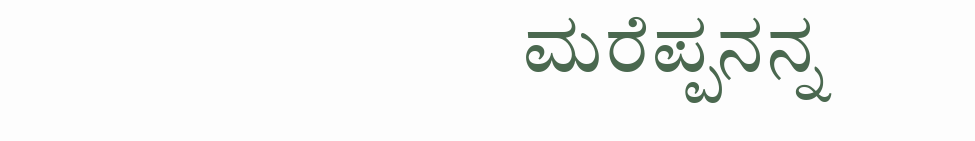ಮರೆಪ್ಪನನ್ನ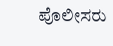ಪೊಲೀಸರು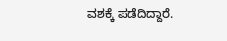ವಶಕ್ಕೆ ಪಡೆದಿದ್ದಾರೆ.